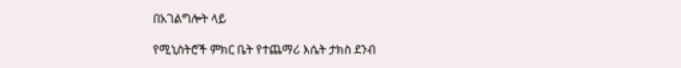በአገልግሎት ላይ

የሚኒስትሮች ምክር ቤት የተጨማሪ እሴት ታክስ ደንብ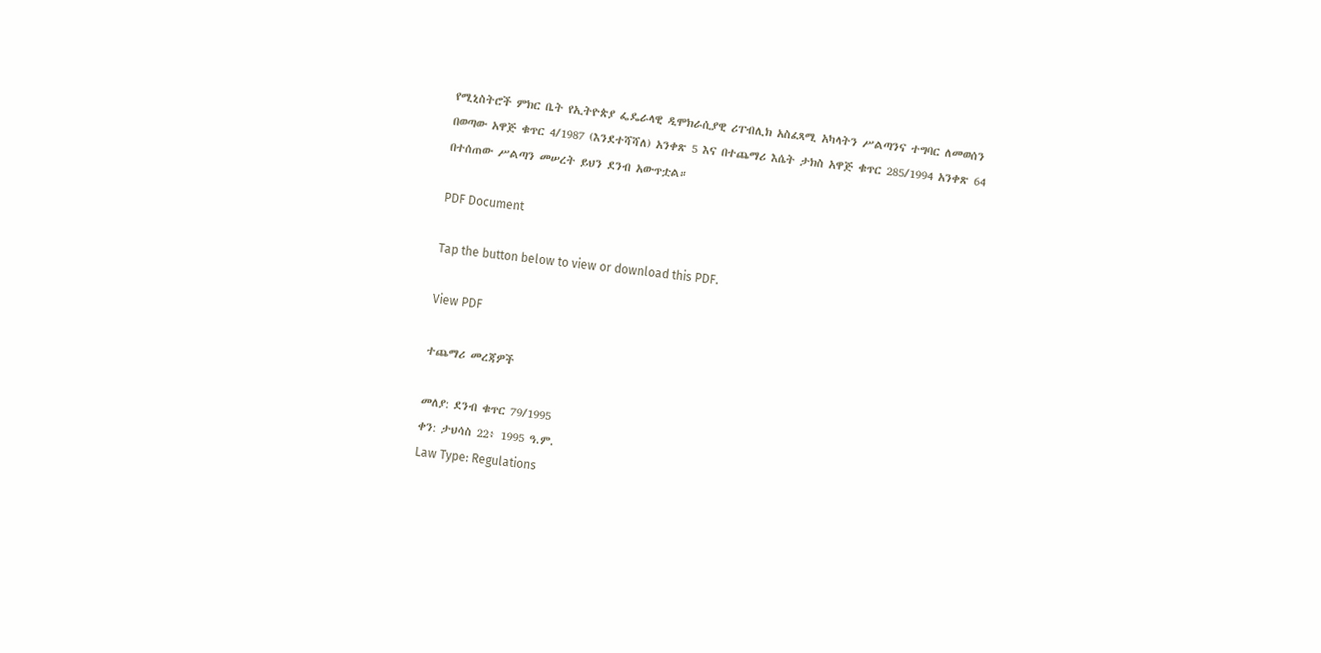የሚኒስትሮች ምክር ቤት የኢትዮጵያ ፌዴራላዊ ዲሞክራሲያዊ ሪፐብሊክ አስፈጻሚ አካላትን ሥልጣንና ተግባር ለመወሰን በወጣው አዋጅ ቁጥር 4/1987 (እንደተሻሻለ) አንቀጽ 5 እና በተጨማሪ እሴት ታክስ አዋጅ ቁጥር 285/1994 አንቀጽ 64 በተሰጠው ሥልጣን መሠረት ይህን ደንብ አውጥቷል።

PDF Document

Tap the button below to view or download this PDF.

View PDF

ተጨማሪ መረጃዎች

መለያ: ደንብ ቁጥር 79/1995
ቀን: ታህሳስ 22፥ 1995 ዓ.ም.
Law Type: Regulations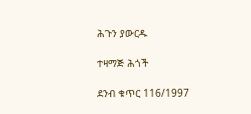ሕጉን ያውርዱ

ተዛማጅ ሕጎች

ደንብ ቁጥር 116/1997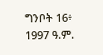ግንቦት 16፥ 1997 ዓ.ም.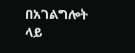በአገልግሎት ላይ